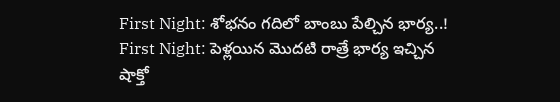First Night: శోభనం గదిలో బాంబు పేల్చిన భార్య..!
First Night: పెళ్లయిన మొదటి రాత్రే భార్య ఇచ్చిన షాక్తో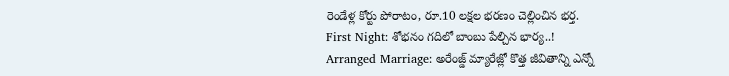రెండేళ్ల కోర్టు పోరాటం, రూ.10 లక్షల భరణం చెల్లించిన భర్త.
First Night: శోభనం గదిలో బాంబు పేల్చిన భార్య..!
Arranged Marriage: అరేంజ్డ్ మ్యారేజ్లో కొత్త జీవితాన్ని ఎన్నో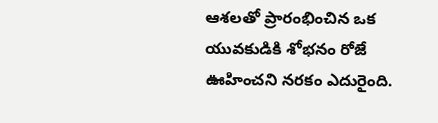ఆశలతో ప్రారంభించిన ఒక యువకుడికి శోభనం రోజే ఊహించని నరకం ఎదురైంది.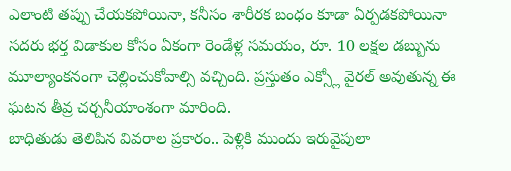ఎలాంటి తప్పు చేయకపోయినా, కనీసం శారీరక బంధం కూడా ఏర్పడకపోయినా సదరు భర్త విడాకుల కోసం ఏకంగా రెండేళ్ల సమయం, రూ. 10 లక్షల డబ్బును మూల్యాంకనంగా చెల్లించుకోవాల్సి వచ్చింది. ప్రస్తుతం ఎక్స్లో వైరల్ అవుతున్న ఈ ఘటన తీవ్ర చర్చనీయాంశంగా మారింది.
బాధితుడు తెలిపిన వివరాల ప్రకారం.. పెళ్లికి ముందు ఇరువైపులా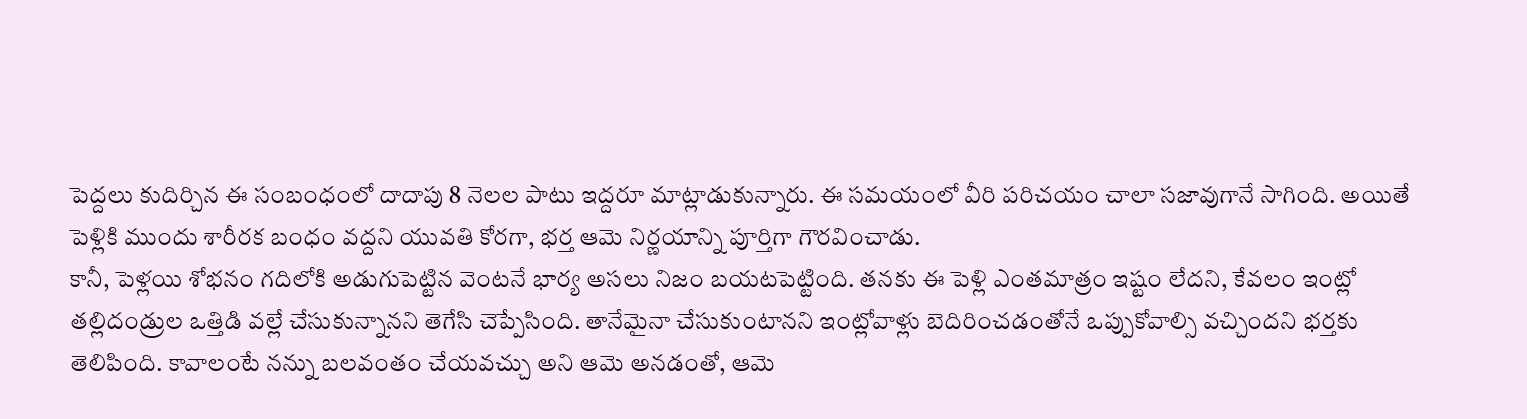పెద్దలు కుదిర్చిన ఈ సంబంధంలో దాదాపు 8 నెలల పాటు ఇద్దరూ మాట్లాడుకున్నారు. ఈ సమయంలో వీరి పరిచయం చాలా సజావుగానే సాగింది. అయితే పెళ్లికి ముందు శారీరక బంధం వద్దని యువతి కోరగా, భర్త ఆమె నిర్ణయాన్ని పూర్తిగా గౌరవించాడు.
కానీ, పెళ్లయి శోభనం గదిలోకి అడుగుపెట్టిన వెంటనే భార్య అసలు నిజం బయటపెట్టింది. తనకు ఈ పెళ్లి ఎంతమాత్రం ఇష్టం లేదని, కేవలం ఇంట్లో తల్లిదండ్రుల ఒత్తిడి వల్లే చేసుకున్నానని తెగేసి చెప్పేసింది. తానేమైనా చేసుకుంటానని ఇంట్లోవాళ్లు బెదిరించడంతోనే ఒప్పుకోవాల్సి వచ్చిందని భర్తకు తెలిపింది. కావాలంటే నన్ను బలవంతం చేయవచ్చు అని ఆమె అనడంతో, ఆమె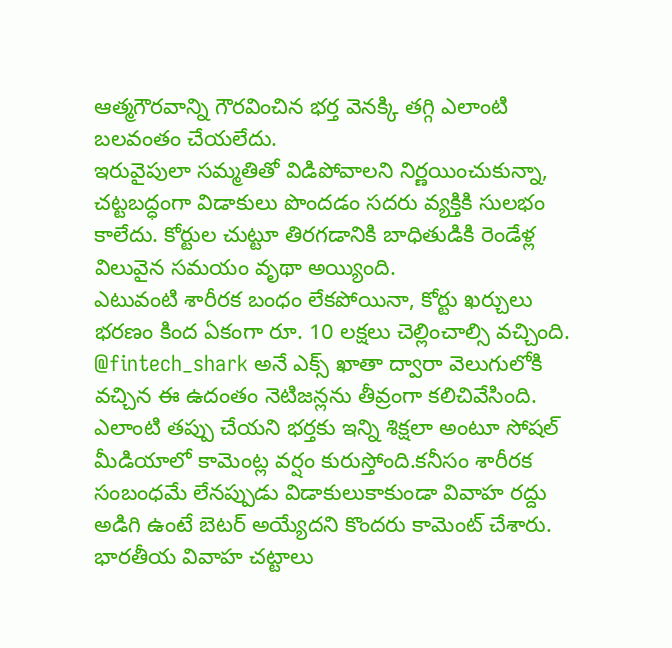ఆత్మగౌరవాన్ని గౌరవించిన భర్త వెనక్కి తగ్గి ఎలాంటి బలవంతం చేయలేదు.
ఇరువైపులా సమ్మతితో విడిపోవాలని నిర్ణయించుకున్నా, చట్టబద్ధంగా విడాకులు పొందడం సదరు వ్యక్తికి సులభం కాలేదు. కోర్టుల చుట్టూ తిరగడానికి బాధితుడికి రెండేళ్ల విలువైన సమయం వృథా అయ్యింది.
ఎటువంటి శారీరక బంధం లేకపోయినా, కోర్టు ఖర్చులు భరణం కింద ఏకంగా రూ. 10 లక్షలు చెల్లించాల్సి వచ్చింది.
@fintech_shark అనే ఎక్స్ ఖాతా ద్వారా వెలుగులోకి వచ్చిన ఈ ఉదంతం నెటిజన్లను తీవ్రంగా కలిచివేసింది. ఎలాంటి తప్పు చేయని భర్తకు ఇన్ని శిక్షలా అంటూ సోషల్ మీడియాలో కామెంట్ల వర్షం కురుస్తోంది.కనీసం శారీరక సంబంధమే లేనప్పుడు విడాకులుకాకుండా వివాహ రద్దు అడిగి ఉంటే బెటర్ అయ్యేదని కొందరు కామెంట్ చేశారు.
భారతీయ వివాహ చట్టాలు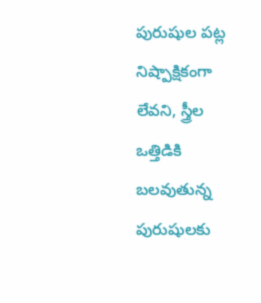పురుషుల పట్ల నిష్పాక్షికంగా లేవని, స్త్రీల ఒత్తిడికి బలవుతున్న పురుషులకు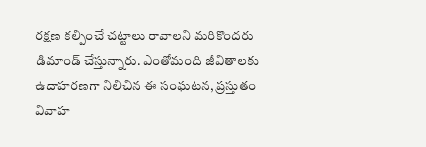రక్షణ కల్పించే చట్టాలు రావాలని మరికొందరు డిమాండ్ చేస్తున్నారు. ఎంతోమంది జీవితాలకు ఉదాహరణగా నిలిచిన ఈ సంఘటన, ప్రస్తుతం వివాహ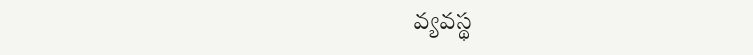వ్యవస్థ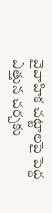వైవాహిక చట్టాలపై పెద్ద ఎత్తున చర్చకు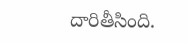దారితీసింది.